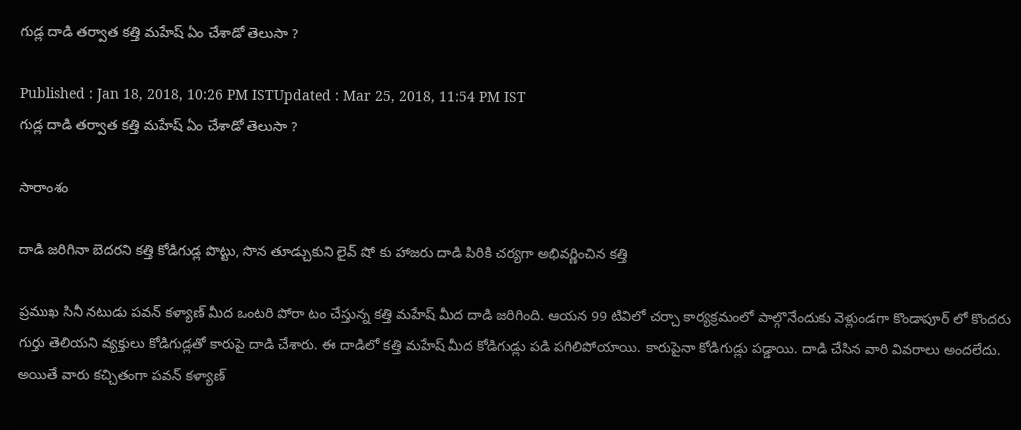గుడ్ల దాడి తర్వాత కత్తి మహేష్ ఏం చేశాడో తెలుసా ?

Published : Jan 18, 2018, 10:26 PM ISTUpdated : Mar 25, 2018, 11:54 PM IST
గుడ్ల దాడి తర్వాత కత్తి మహేష్ ఏం చేశాడో తెలుసా ?

సారాంశం

దాడి జరిగినా బెదరని కత్తి కోడిగుడ్ల పొట్టు, సొన తూడ్చుకుని లైవ్ షో కు హాజరు దాడి పిరికి చర్యగా అభివర్ణించిన కత్తి

ప్రముఖ సినీ నటుడు పవన్ కళ్యాణ్ మీద ఒంటరి పోరా టం చేస్తున్న కత్తి మహేష్ మీద దాడి జరిగింది. ఆయన 99 టివిలో చర్చా కార్యక్రమంలో పాల్గొనేందుకు వెళ్లుండగా కొండాపూర్ లో కొందరు గుర్తు తెలియని వ్యక్తులు కోడిగుడ్లతో కారుపై దాడి చేశారు. ఈ దాడిలో కత్తి మహేష్ మీద కోడిగుడ్లు పడి పగిలిపోయాయి. కారుపైనా కోడిగుడ్లు పడ్డాయి. దాడి చేసిన వారి వివరాలు అందలేదు. అయితే వారు కచ్చితంగా పవన్ కళ్యాణ్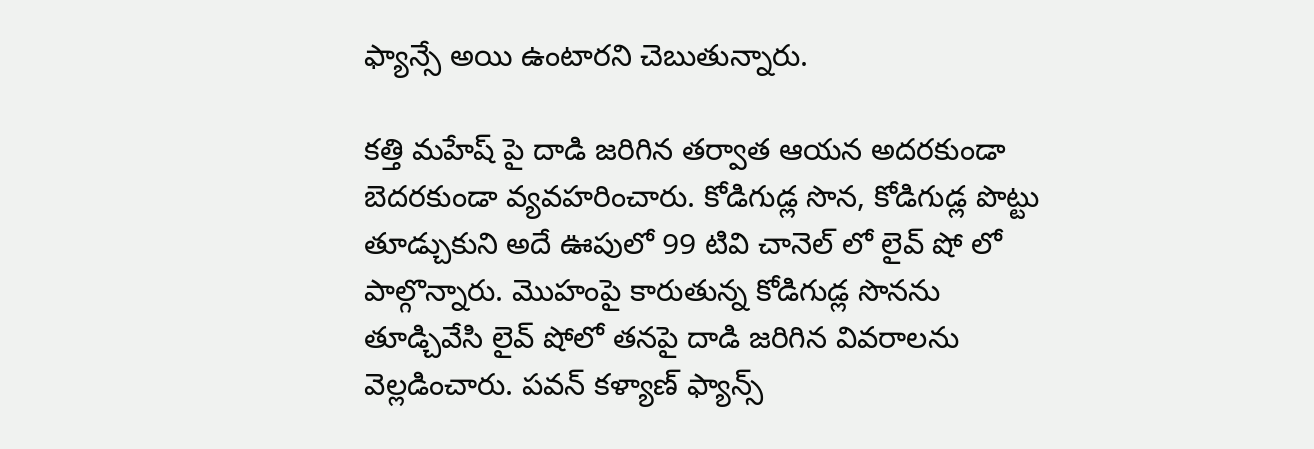ఫ్యాన్సే అయి ఉంటారని చెబుతున్నారు.

కత్తి మహేష్ పై దాడి జరిగిన తర్వాత ఆయన అదరకుండా బెదరకుండా వ్యవహరించారు. కోడిగుడ్ల సొన, కోడిగుడ్ల పొట్టు తూడ్చుకుని అదే ఊపులో 99 టివి చానెల్ లో లైవ్ షో లో పాల్గొన్నారు. మొహంపై కారుతున్న కోడిగుడ్ల సొనను తూడ్చివేసి లైవ్ షోలో తనపై దాడి జరిగిన వివరాలను వెల్లడించారు. పవన్ కళ్యాణ్ ఫ్యాన్స్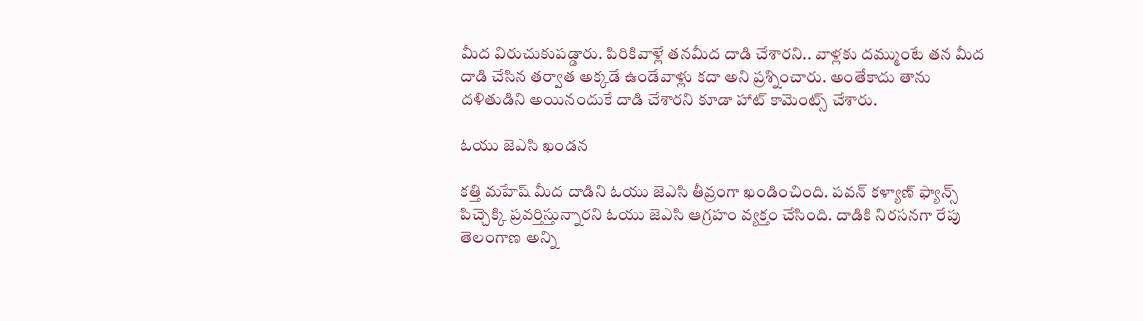మీద విరుచుకుపడ్డారు. పిరికివాళ్లే తనమీద దాడి చేశారని.. వాళ్లకు దమ్ముంటే తన మీద దాడి చేసిన తర్వాత అక్కడే ఉండేవాళ్లు కదా అని ప్రశ్నించారు. అంతేకాదు తాను దళితుడిని అయినందుకే దాడి చేశారని కూడా హాట్ కామెంట్స్ చేశారు.

ఓయు జెఎసి ఖండన

కత్తి మహేష్ మీద దాడిని ఓయు జెఎసి తీవ్రంగా ఖండించింది. పవన్ కళ్యాణ్ ఫ్యాన్స్ పిచ్చెక్కి ప్రవర్తిస్తున్నారని ఓయు జెఎసి ఆగ్రహం వ్యక్తం చేసింది. దాడికి నిరసనగా రేపు తెలంగాణ అన్ని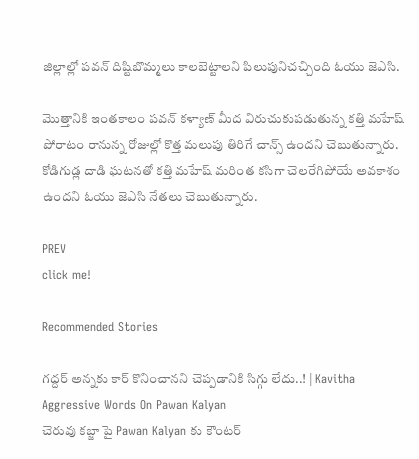జిల్లాల్లో పవన్ దిష్టిబొమ్మలు కాలబెట్టాలని పిలుపునిచచ్చింది ఓయు జెఎసి.

మొత్తానికి ఇంతకాలం పవన్ కళ్యాణ్ మీద విరుచుకుపడుతున్న కత్తి మహేష్ పోరాటం రానున్న రోజుల్లో కొత్త మలుపు తిరిగే చాన్స్ ఉందని చెబుతున్నారు. కోడిగుడ్ల దాడి ఘటనతో కత్తి మహేష్ మరింత కసిగా చెలరేగిపోయే అవకాశం ఉందని ఓయు జెఎసి నేతలు చెబుతున్నారు.

PREV
click me!

Recommended Stories

గద్దర్ అన్నకు కార్ కొనించానని చెప్పడానికి సిగ్గు లేదు..! | Kavitha Aggressive Words On Pawan Kalyan
చెరువు కబ్జా పై Pawan Kalyan కు కౌంటర్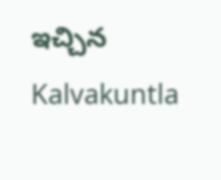ఇచ్చిన Kalvakuntla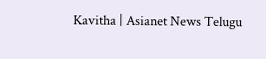Kavitha | Asianet News Telugu